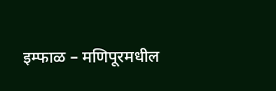इम्फाळ – मणिपूरमधील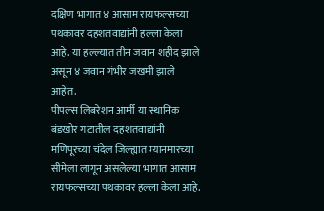दक्षिण भागात ४ आसाम रायफल्सच्या पथकावर दहशतवाद्यांनी हल्ला केला आहे. या हल्ल्यात तीन जवान शहीद झाले असून ४ जवान गंभीर जखमी झाले आहेत.
पीपल्स लिबरेशन आर्मी या स्थानिक बंडखोर गटातील दहशतवाद्यांनी मणिपूरच्या चंदेल जिल्ह्यात म्यानमारच्या सीमेला लागून असलेल्या भागात आसाम रायफल्सच्या पथकावर हल्ला केला आहे.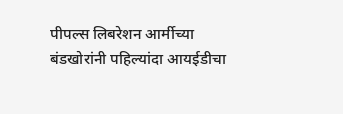पीपल्स लिबरेशन आर्मीच्या बंडखोरांनी पहिल्यांदा आयईडीचा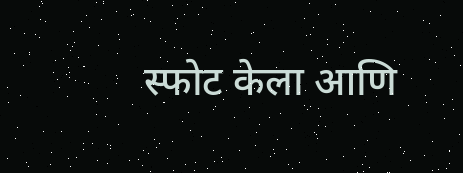स्फोट केला आणि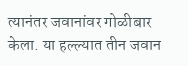त्यानंतर जवानांवर गोळीबार केला. या हल्ल्यात तीन जवान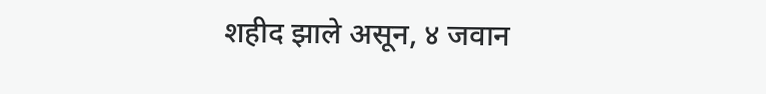शहीद झाले असून, ४ जवान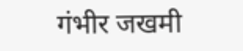गंभीर जखमी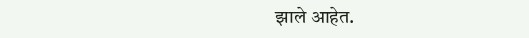झाले आहेत.